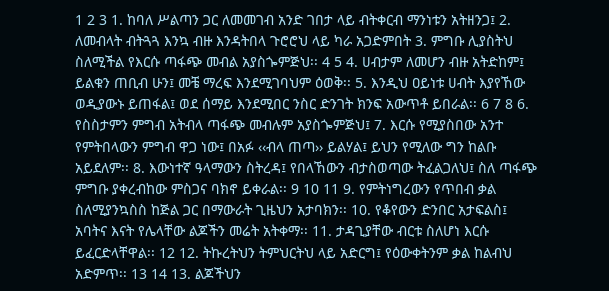1 2 3 1. ከባለ ሥልጣን ጋር ለመመገብ አንድ ገበታ ላይ ብትቀርብ ማንነቱን አትዘንጋ፤ 2. ለመብላት ብትጓጓ እንኳ ብዙ እንዳትበላ ጉሮሮህ ላይ ካራ አጋድምበት 3. ምግቡ ሊያስትህ ስለሚችል የእርሱ ጣፋጭ መብል አያስጐምጅህ፡፡ 4 5 4. ሀብታም ለመሆን ብዙ አትድከም፤ ይልቁን ጠቢብ ሁን፤ መቼ ማረፍ እንደሚገባህም ዕወቅ፡፡ 5. እንዲህ ዐይነቱ ሀብት እያየኸው ወዲያውኑ ይጠፋል፤ ወደ ሰማይ እንደሚበር ንስር ድንገት ክንፍ አውጥቶ ይበራል፡፡ 6 7 8 6. የስስታምን ምግብ አትብላ ጣፋጭ መብሉም አያስጐምጅህ፤ 7. እርሱ የሚያስበው አንተ የምትበላውን ምግብ ዋጋ ነው፤ በአፉ ‹‹ብላ ጠጣ›› ይልሃል፤ ይህን የሚለው ግን ከልቡ አይደለም፡፡ 8. እውነተኛ ዓላማውን ስትረዳ፤ የበላኸውን ብታስወጣው ትፈልጋለህ፤ ስለ ጣፋጭ ምግቡ ያቀረብከው ምስጋና ባክኖ ይቀራል፡፡ 9 10 11 9. የምትነግረውን የጥበብ ቃል ስለሚያንኳስስ ከጅል ጋር በማውራት ጊዜህን አታባክን፡፡ 10. የቆየውን ድንበር አታፍልስ፤ አባትና እናት የሌላቸው ልጆችን መሬት አትቀማ፡፡ 11. ታዳጊያቸው ብርቱ ስለሆነ እርሱ ይፈርድላቸዋል፡፡ 12 12. ትኩረትህን ትምህርትህ ላይ አድርግ፤ የዕውቀትንም ቃል ከልብህ አድምጥ፡፡ 13 14 13. ልጆችህን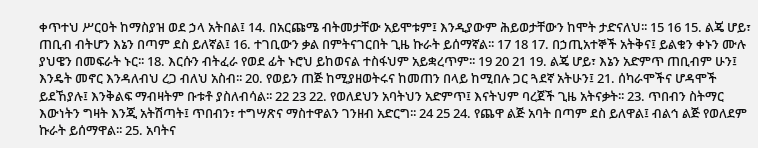ቀጥተህ ሥርዐት ከማስያዝ ወደ ኃላ አትበል፤ 14. በአርጩሜ ብትመታቸው አይሞቱም፤ እንዲያውም ሕይወታቸውን ከሞት ታድናለህ፡፡ 15 16 15. ልጄ ሆይ፣ ጠቢብ ብትሆን እኔን በጣም ደስ ይለኛል፤ 16. ተገቢውን ቃል በምትናገርበት ጊዜ ኩራት ይሰማኛል፡፡ 17 18 17. በኃጢአተኞች አትቅና፤ ይልቁን ቀኑን ሙሉ ያህዌን በመፍራት ኑር፡፡ 18. እርሱን ብትፈራ የወደ ፊት ኑሮህ ይከወናል ተስፋህም አይቋረጥም፡፡ 19 20 21 19. ልጄ ሆይ፣ እኔን አድምጥ ጠቢብም ሁን፤ እንዴት መኖር እንዳለብህ ረጋ ብለህ አስብ፡፡ 20. የወይን ጠጅ ከሚያዘወትሩና ከመጠን በላይ ከሚበሉ ጋር ጓደኛ አትሁን፤ 21. ሰካራሞችና ሆዳሞች ይደኸያሉ፤ እንቅልፍ ማብዛትም ቡቱቶ ያስለብሳል፡፡ 22 23 22. የወለደህን አባትህን አድምጥ፤ እናትህም ባረጀች ጊዜ አትናቃት፡፡ 23. ጥበብን ስትማር እውነትን ግዛት እንጂ አትሽጣት፤ ጥበብን፣ ተግሣጽና ማስተዋልን ገንዘብ አድርግ፡፡ 24 25 24. የጨዋ ልጅ አባት በጣም ደስ ይለዋል፤ ብልኅ ልጅ የወለደም ኩራት ይሰማዋል፡፡ 25. አባትና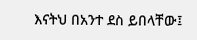እናትህ በአንተ ደስ ይበላቸው፤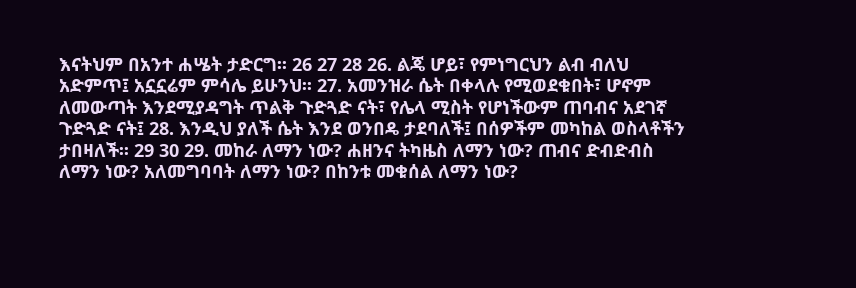እናትህም በአንተ ሐሤት ታድርግ፡፡ 26 27 28 26. ልጄ ሆይ፣ የምነግርህን ልብ ብለህ አድምጥ፤ አኗኗሬም ምሳሌ ይሁንህ፡፡ 27. አመንዝራ ሴት በቀላሉ የሚወደቁበት፣ ሆኖም ለመውጣት እንደሚያዳግት ጥልቅ ጉድጓድ ናት፣ የሌላ ሚስት የሆነችውም ጠባብና አደገኛ ጉድጓድ ናት፤ 28. እንዲህ ያለች ሴት እንደ ወንበዴ ታደባለች፤ በሰዎችም መካከል ወስላቶችን ታበዛለች፡፡ 29 30 29. መከራ ለማን ነው? ሐዘንና ትካዜስ ለማን ነው? ጠብና ድብድብስ ለማን ነው? አለመግባባት ለማን ነው? በከንቱ መቁሰል ለማን ነው?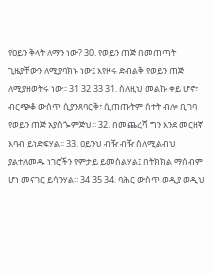የዐይን ቅላት ለማን ነው? 30. የወይን ጠጅ በመጠጣት ጊዜያቸውን ለሚያባክኑ ነው፤ እየዞሩ ድብልቅ የወይን ጠጅ ለሚያዘወትሩ ነው፡፡ 31 32 33 31. ስለዚህ መልኩ ቀይ ሆኖ፣ ብርጭቆ ውስጥ ሲያንጸባርቅ፣ ሲጠጡትም ሰተት ብሎ ቢገባ የወይን ጠጅ አያስጐምጅህ፡፡ 32. በመጨረሻ ግን እንደ መርዘኛ እባብ ይነድፍሃል፡፡ 33. ዐይንህ ብዥ ብዥ ስለሚልብህ ያልተለመዱ ነገሮችን የምታይ ይመስልሃል፤ በትክክል ማሰብም ሆነ መናገር ይሳንሃል፡፡ 34 35 34. ባሕር ውስጥ ወዲያ ወዲህ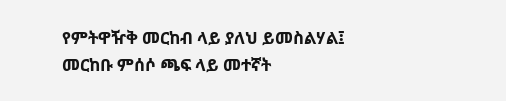የምትዋዥቅ መርከብ ላይ ያለህ ይመስልሃል፤ መርከቡ ምሰሶ ጫፍ ላይ መተኛት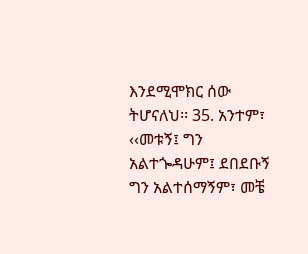እንደሚሞክር ሰው ትሆናለህ፡፡ 35. አንተም፣ ‹‹መቱኝ፤ ግን አልተጐዳሁም፤ ደበደቡኝ ግን አልተሰማኝም፣ መቼ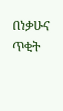በነቃሁና ጥቂት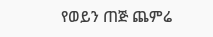የወይን ጠጅ ጨምሬ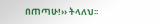በጠጣሁ!›› ትላለህ፡፡